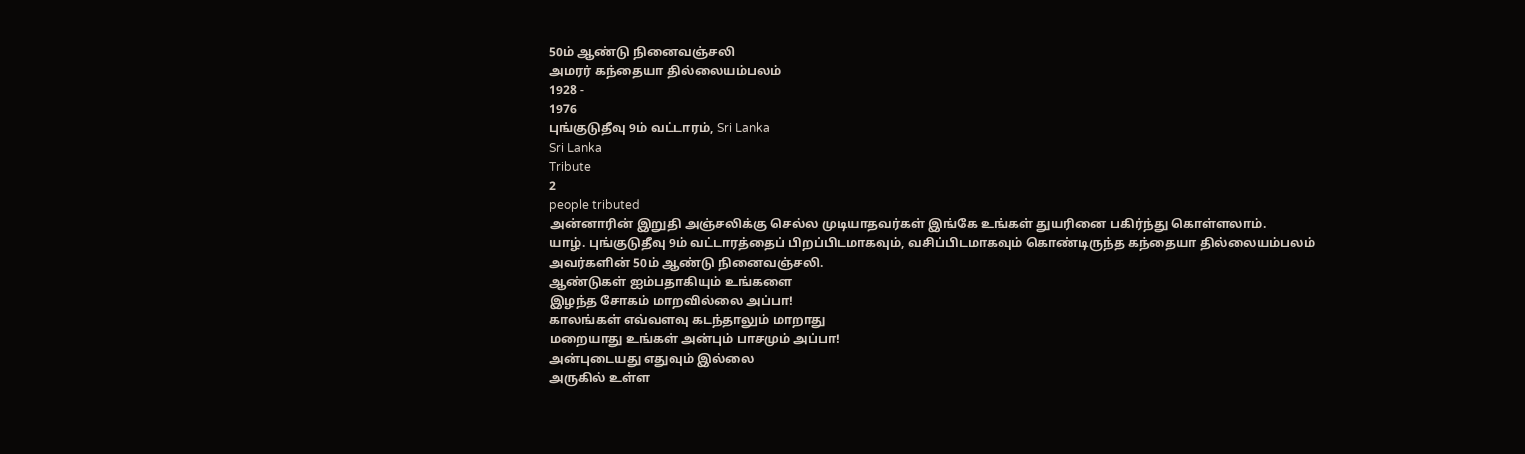50ம் ஆண்டு நினைவஞ்சலி
அமரர் கந்தையா தில்லையம்பலம்
1928 -
1976
புங்குடுதீவு 9ம் வட்டாரம், Sri Lanka
Sri Lanka
Tribute
2
people tributed
அன்னாரின் இறுதி அஞ்சலிக்கு செல்ல முடியாதவர்கள் இங்கே உங்கள் துயரினை பகிர்ந்து கொள்ளலாம்.
யாழ். புங்குடுதீவு 9ம் வட்டாரத்தைப் பிறப்பிடமாகவும், வசிப்பிடமாகவும் கொண்டிருந்த கந்தையா தில்லையம்பலம் அவர்களின் 50ம் ஆண்டு நினைவஞ்சலி.
ஆண்டுகள் ஐம்பதாகியும் உங்களை
இழந்த சோகம் மாறவில்லை அப்பா!
காலங்கள் எவ்வளவு கடந்தாலும் மாறாது
மறையாது உங்கள் அன்பும் பாசமும் அப்பா!
அன்புடையது எதுவும் இல்லை
அருகில் உள்ள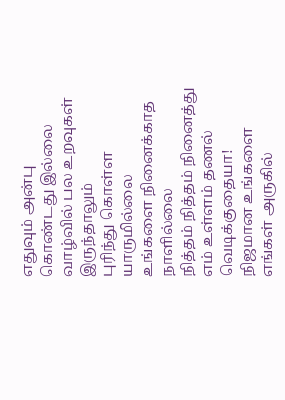எதுவும் அன்பு கொண்டது இல்லை
வாழ்வில் பல உறவுகள் இருந்தாலும்
புரிந்து கொள்ள யாருமில்லை
உங்களை நினைக்காத நாளில்லை
நித்தம் நித்தம் நினைத்து
எம் உள்ளம் தணல் வெடிக்குதையா!
நிஜமான உங்களை எங்கள் அருகில்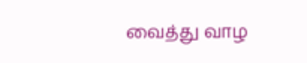வைத்து வாழ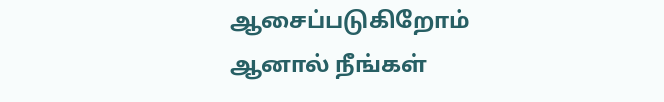ஆசைப்படுகிறோம்
ஆனால் நீங்கள்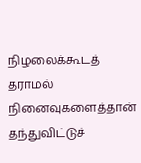நிழலைக்கூடத் தராமல்
நினைவுகளைத்தான் தந்துவிட்டுச்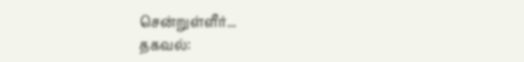சென்றுள்ளீர்...
தகவல்: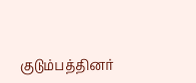குடும்பத்தினர்